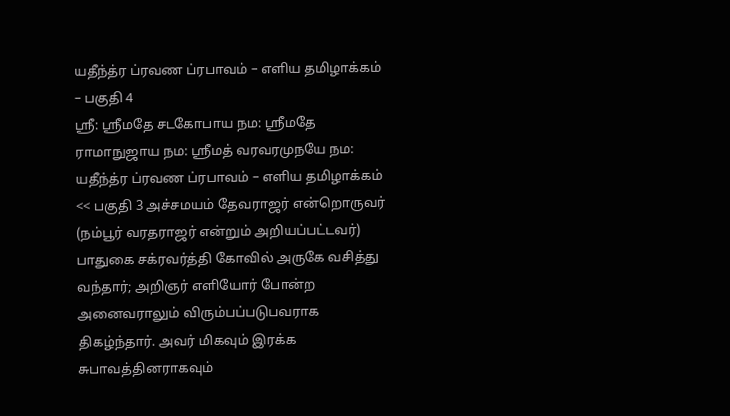யதீந்த்ர ப்ரவண ப்ரபாவம் – எளிய தமிழாக்கம் – பகுதி 4
ஸ்ரீ: ஸ்ரீமதே சடகோபாய நம: ஸ்ரீமதே ராமாநுஜாய நம: ஸ்ரீமத் வரவரமுநயே நம: யதீந்த்ர ப்ரவண ப்ரபாவம் – எளிய தமிழாக்கம் << பகுதி 3 அச்சமயம் தேவராஜர் என்றொருவர் (நம்பூர் வரதராஜர் என்றும் அறியப்பட்டவர்) பாதுகை சக்ரவர்த்தி கோவில் அருகே வசித்து வந்தார்; அறிஞர் எளியோர் போன்ற அனைவராலும் விரும்பப்படுபவராக திகழ்ந்தார். அவர் மிகவும் இரக்க சுபாவத்தினராகவும்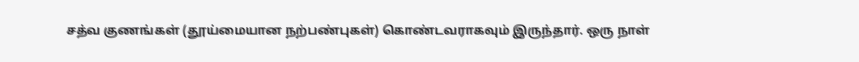சத்வ குணங்கள் (தூய்மையான நற்பண்புகள்) கொண்டவராகவும் இருந்தார். ஒரு நாள்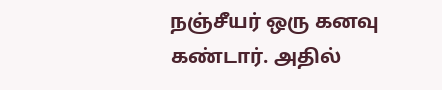நஞ்சீயர் ஒரு கனவு கண்டார். அதில்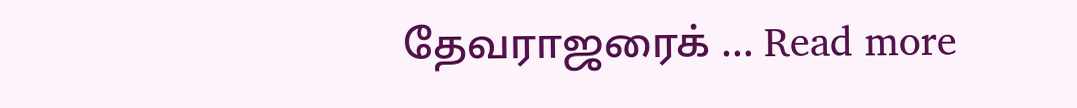தேவராஜரைக் … Read more